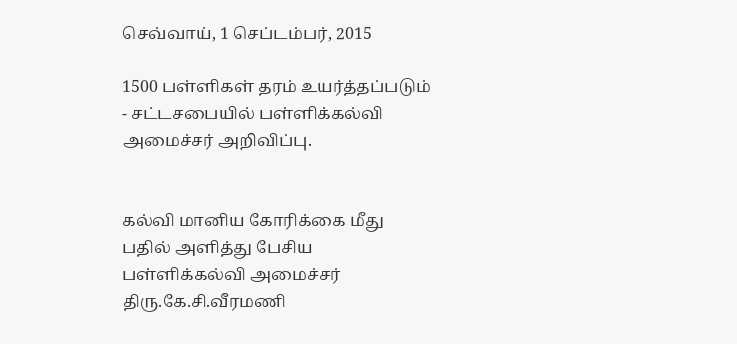செவ்வாய், 1 செப்டம்பர், 2015

1500 பள்ளிகள் தரம் உயர்த்தப்படும் - சட்டசபையில் பள்ளிக்கல்வி அமைச்சர் அறிவிப்பு.


கல்வி மானிய கோரிக்கை மீது பதில் அளித்து பேசிய  பள்ளிக்கல்வி அமைச்சர் திரு.கே.சி.வீரமணி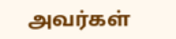அவர்கள்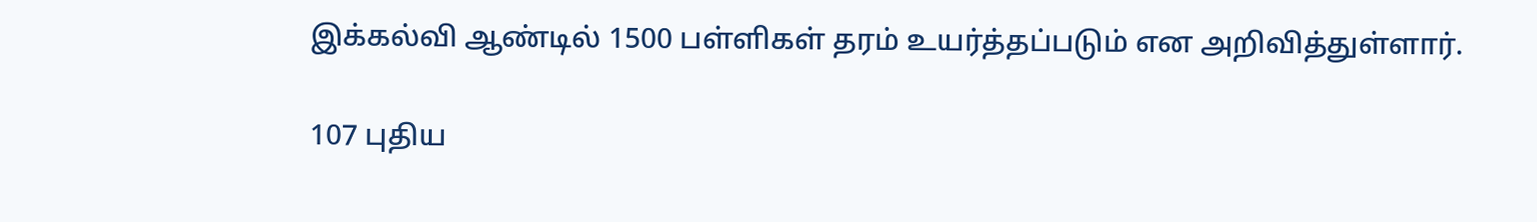இக்கல்வி ஆண்டில் 1500 பள்ளிகள் தரம் உயர்த்தப்படும் என அறிவித்துள்ளார்.

107 புதிய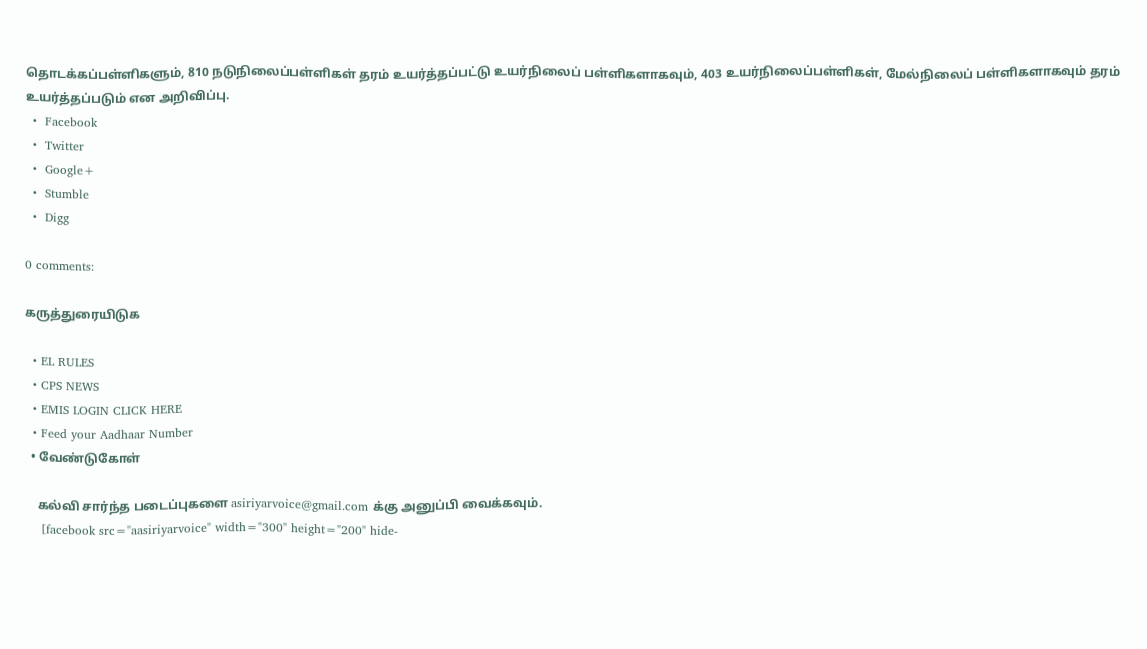தொடக்கப்பள்ளிகளும், 810 நடுநிலைப்பள்ளிகள் தரம் உயர்த்தப்பட்டு உயர்நிலைப் பள்ளிகளாகவும், 403 உயர்நிலைப்பள்ளிகள், மேல்நிலைப் பள்ளிகளாகவும் தரம் உயர்த்தப்படும் என அறிவிப்பு.
  •  Facebook
  •  Twitter
  •  Google+
  •  Stumble
  •  Digg

0 comments:

கருத்துரையிடுக

  • EL RULES
  • CPS NEWS
  • EMIS LOGIN CLICK HERE
  • Feed your Aadhaar Number
  • வேண்டுகோள்

    கல்வி சார்ந்த படைப்புகளை asiriyarvoice@gmail.com க்கு அனுப்பி வைக்கவும்.
    [facebook src="aasiriyarvoice" width="300" height="200" hide-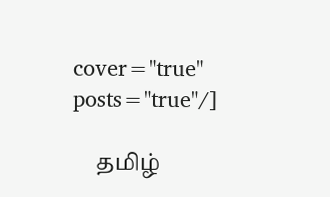cover="true" posts="true"/]

    தமிழ்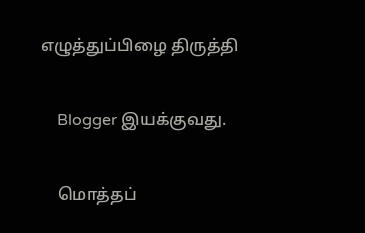எழுத்துப்பிழை திருத்தி

    Blogger இயக்குவது.

    மொத்தப்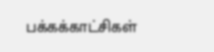பக்கக்காட்சிகள்